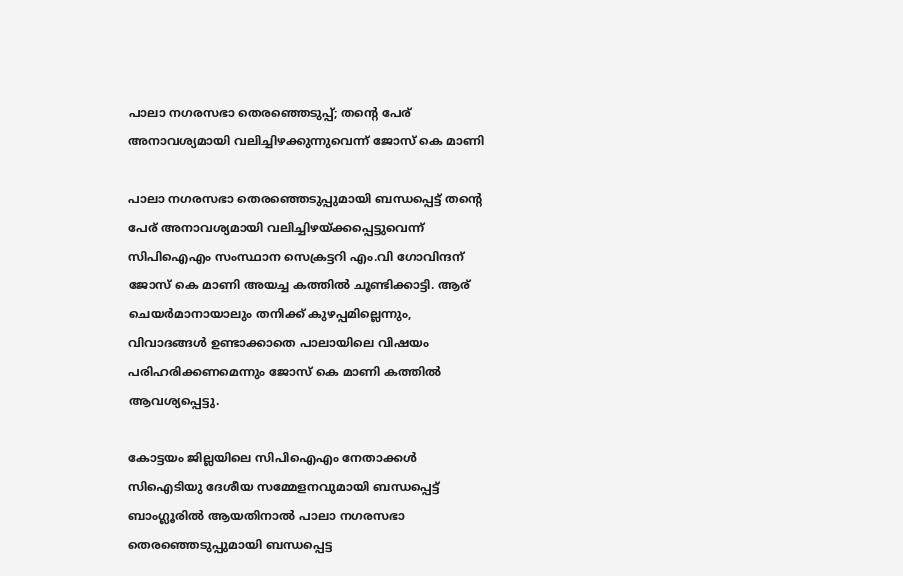പാലാ നഗരസഭാ തെരഞ്ഞെടുപ്പ്; തന്റെ പേര് അനാവശ്യമായി വലിച്ചിഴക്കുന്നുവെന്ന് ജോസ് കെ മാണി

പാലാ നഗരസഭാ തെരഞ്ഞെടുപ്പുമായി ബന്ധപ്പെട്ട് തന്റെ പേര് അനാവശ്യമായി വലിച്ചിഴയ്ക്കപ്പെട്ടുവെന്ന് സിപിഐഎം സംസ്ഥാന സെക്രട്ടറി എം.വി ഗോവിന്ദന് ജോസ് കെ മാണി അയച്ച കത്തില്‍ ചൂണ്ടിക്കാട്ടി. ആര് ചെയര്‍മാനായാലും തനിക്ക് കുഴപ്പമില്ലെന്നും, വിവാദങ്ങള്‍ ഉണ്ടാക്കാതെ പാലായിലെ വിഷയം പരിഹരിക്കണമെന്നും ജോസ് കെ മാണി കത്തില്‍ ആവശ്യപ്പെട്ടു.

കോട്ടയം ജില്ലയിലെ സിപിഐഎം നേതാക്കള്‍ സിഐടിയു ദേശീയ സമ്മേളനവുമായി ബന്ധപ്പെട്ട് ബാംഗ്ലൂരില്‍ ആയതിനാല്‍ പാലാ നഗരസഭാ തെരഞ്ഞെടുപ്പുമായി ബന്ധപ്പെട്ട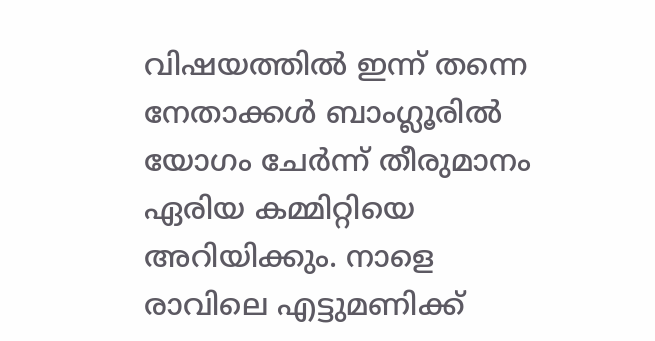വിഷയത്തില്‍ ഇന്ന് തന്നെ നേതാക്കള്‍ ബാംഗ്ലൂരില്‍ യോഗം ചേര്‍ന്ന് തീരുമാനം ഏരിയ കമ്മിറ്റിയെ അറിയിക്കും. നാളെ രാവിലെ എട്ടുമണിക്ക്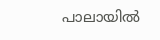പാലായില്‍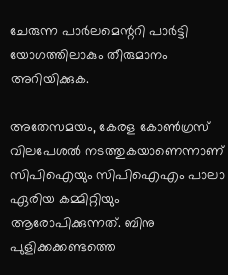ചേരുന്ന പാര്‍ലമെന്ററി പാര്‍ട്ടി യോഗത്തിലാകും തീരുമാനം അറിയിക്കുക.

അതേസമയം, കേരള കോണ്‍ഗ്രസ് വിലപേശല്‍ നടത്തുകയാണെന്നാണ് സിപിഐയും സിപിഐഎം പാലാ ഏരിയ കമ്മിറ്റിയും ആരോപിക്കുന്നത്. ബിനു പുളിക്കക്കണ്ടത്തെ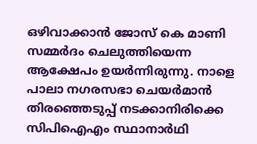ഒഴിവാക്കാന്‍ ജോസ് കെ മാണി സമ്മര്‍ദം ചെലുത്തിയെന്ന ആക്ഷേപം ഉയര്‍ന്നിരുന്നു. നാളെ പാലാ നഗരസഭാ ചെയര്‍മാന്‍ തിരഞ്ഞെടുപ്പ് നടക്കാനിരിക്കെ സിപിഐഎം സ്ഥാനാര്‍ഥി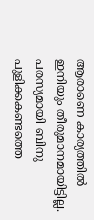ആരാണെ കാര്യത്തില്‍ ഇനിയും തീരുമാനമായിട്ടില്ല. പരസ്യമായി ബിനു പുളിക്കകണ്ടത്തെ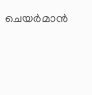ചെയര്‍മാന്‍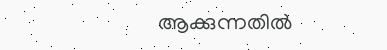ആക്കുന്നതില്‍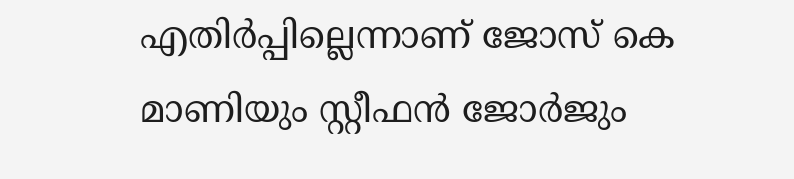എതിര്‍പ്പില്ലെന്നാണ് ജോസ് കെ മാണിയും സ്റ്റീഫന്‍ ജോര്‍ജും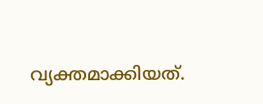വ്യക്തമാക്കിയത്.